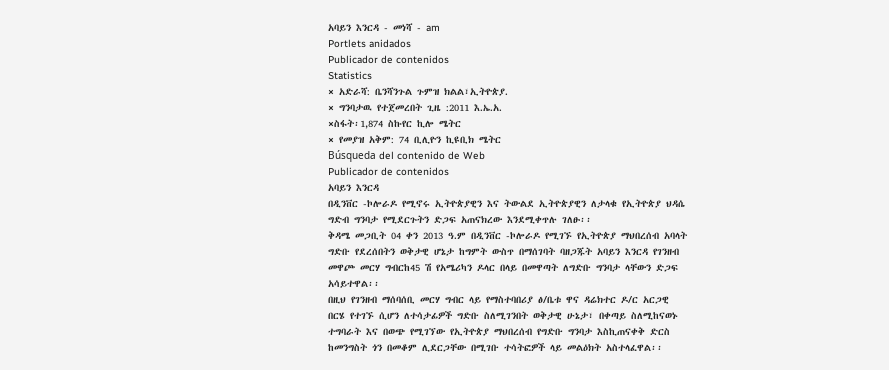አባይን እንርዳ - መነሻ - am
Portlets anidados
Publicador de contenidos
Statistics
× አድራሻ: ቤንሻንጉል ጉምዝ ክልል፣ኢትዮጵያ.
× ግንባታዉ የተጀመረበት ጊዜ :2011 እ.ኤ.አ.
×ስፋት፡1,874 ስኩየር ኪሎ ሜትር
× የመያዝ አቅም: 74 ቢሊዮን ኪዩቢክ ሜትር
Búsqueda del contenido de Web
Publicador de contenidos
አባይን እንርዳ
በዲንቨር -ኮሎራዶ የሚኖሩ ኢትዮጵያዊን እና ትውልደ ኢትዮጵያዊን ለታላቁ የኢትዮጵያ ህዳሴ ግድብ ግንባታ የሚደርጉትን ድጋፍ አጠናክረው እንደሚቀጥሉ ገለፁ፡፡
ቅዳሜ መጋቢት 04 ቀን 2013 ዓ.ም በዲንቨር -ኮሎራዶ የሚገኙ የኢትዮጵያ ማህበረሰብ አባላት ግድቡ የደረሰበትን ወቅታዊ ሆኔታ ከግምት ውስጥ በማሰገባት ባዘጋጁት አባይን እንርዳ የገንዘብ መዋጮ መርሃ ግብርከ45 ሽ የአሜሪካን ዶላር በላይ በመዋጣት ለግድቡ ግንባታ ላቸውን ድጋፍ አሳይተዋል፡፡
በዚህ የገንዘብ ማሰባሰቢ መርሃ ግብር ላይ የማስተባበሪያ ፅ/ቤቱ ዋና ዳሬክተር ዶ/ር አርጋዊ በርሄ የተገኙ ሲሆን ለተሳታፊዎች ግድቡ ስለሚገንበት ወቅታዊ ሁኔታ፣ በቀጣይ ስለሚከናወኑ ተግባራት እና በወጭ የሚገኘው የኢትዮጵያ ማህበረሰብ የግድቡ ግንባታ እስኪጠናቀቅ ድርስ ከመንግስት ጎን በመቆም ሊደርጋቸው በሚገቡ ተሳትፎዎች ላይ መልዕክት አስተላፈዋል፡፡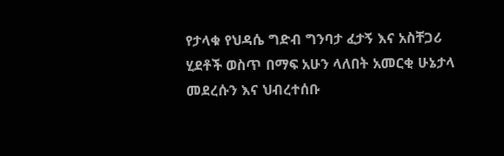የታላቁ የህዳሴ ግድብ ግንባታ ፈታኝ እና አስቸጋሪ ሂደቶች ወስጥ በማፍ አሁን ላለበት አመርቂ ሁኔታላ መደረሱን እና ህብረተሰቡ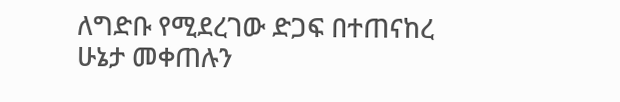ለግድቡ የሚደረገው ድጋፍ በተጠናከረ ሁኔታ መቀጠሉን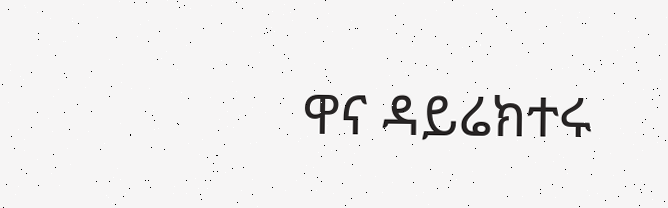ዋና ዳይሬክተሩ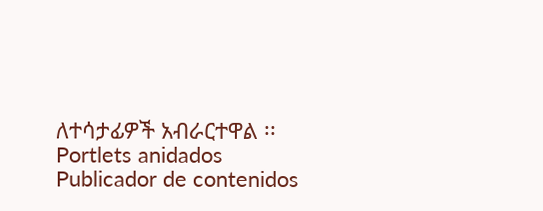ለተሳታፊዎች አብራርተዋል ፡፡
Portlets anidados
Publicador de contenidos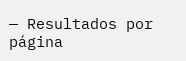— Resultados por página